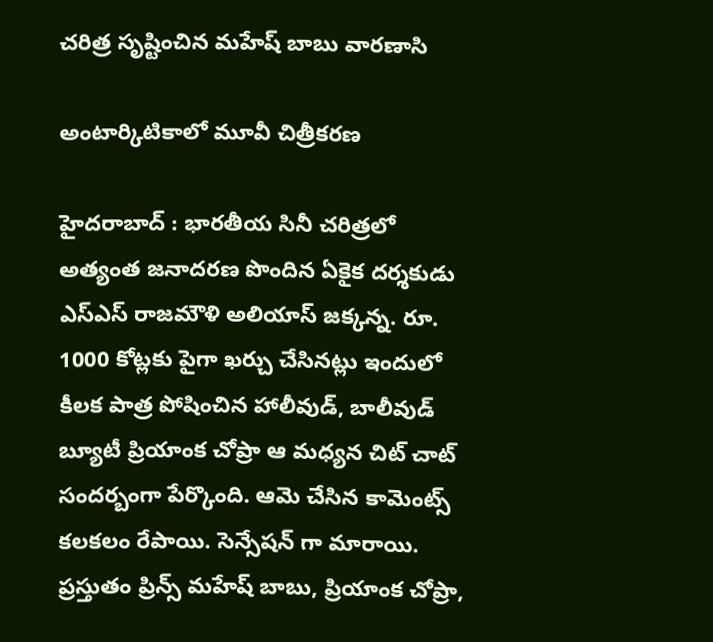చరిత్ర సృష్టించిన మ‌హేష్ బాబు వార‌ణాసి

అంటార్కిటికాలో మూవీ చిత్రీక‌ర‌ణ

హైద‌రాబాద్ : భార‌తీయ సినీ చ‌రిత్ర‌లో అత్యంత జ‌నాద‌ర‌ణ పొందిన ఏకైక ద‌ర్శ‌కుడు ఎస్ఎస్ రాజ‌మౌళి అలియాస్ జ‌క్క‌న్న‌. రూ. 1000 కోట్ల‌కు పైగా ఖ‌ర్చు చేసిన‌ట్లు ఇందులో కీల‌క పాత్ర పోషించిన హాలీవుడ్, బాలీవుడ్ బ్యూటీ ప్రియాంక చోప్రా ఆ మ‌ధ్య‌న చిట్ చాట్ సంద‌ర్బంగా పేర్కొంది. ఆమె చేసిన కామెంట్స్ క‌ల‌క‌లం రేపాయి. సెన్సేష‌న్ గా మారాయి. ప్ర‌స్తుతం ప్రిన్స్ మ‌హేష్ బాబు, ప్రియాంక చోప్రా,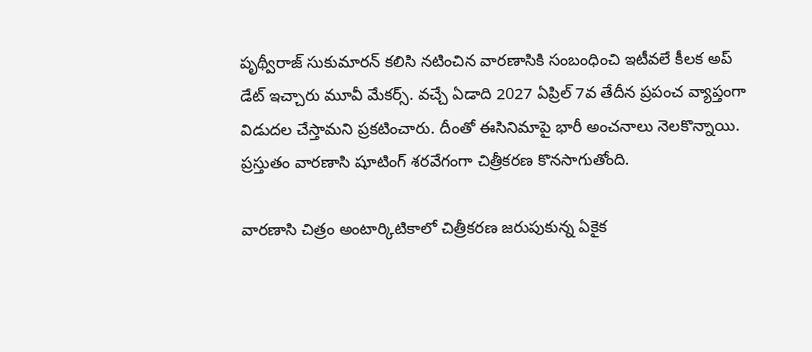పృథ్వీరాజ్ సుకుమార‌న్ క‌లిసి న‌టించిన వార‌ణాసికి సంబంధించి ఇటీవ‌లే కీల‌క అప్ డేట్ ఇచ్చారు మూవీ మేక‌ర్స్. వ‌చ్చే ఏడాది 2027 ఏప్రిల్ 7వ తేదీన ప్ర‌పంచ వ్యాప్తంగా విడుద‌ల చేస్తామ‌ని ప్ర‌క‌టించారు. దీంతో ఈసినిమాపై భారీ అంచ‌నాలు నెల‌కొన్నాయి. ప్ర‌స్తుతం వార‌ణాసి షూటింగ్ శ‌ర‌వేగంగా చిత్రీక‌ర‌ణ కొన‌సాగుతోంది.

వార‌ణాసి చిత్రం అంటార్కిటికాలో చిత్రీక‌ర‌ణ జ‌రుపుకున్న ఏకైక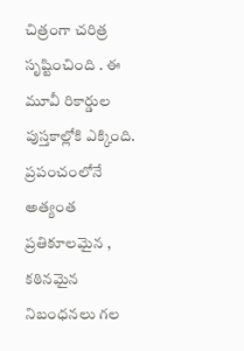చిత్రంగా చ‌రిత్ర సృష్టించింది . ఈ మూవీ రికార్డుల పుస్తకాల్లోకి ఎక్కింది. ప్రపంచంలోనే అత్యంత ప్రతికూలమైన , కఠినమైన నిబంధనలు గల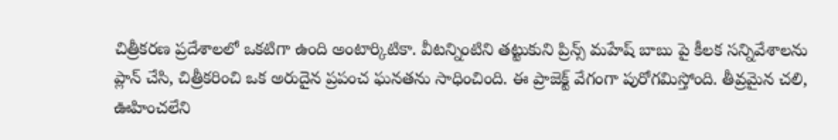చిత్రీకరణ ప్రదేశాలలో ఒక‌టిగా ఉంది అంటార్కిటికా. వీట‌న్నింటిని త‌ట్టుకుని ప్రిన్స్ మ‌హేష్ బాబు పై కీలక సన్నివేశాలను ప్లాన్ చేసి, చిత్రీకరించి ఒక అరుదైన ప్రపంచ ఘనతను సాధించింది. ఈ ప్రాజెక్ట్ వేగంగా పురోగమిస్తోంది. తీవ్రమైన చలి, ఊహించలేని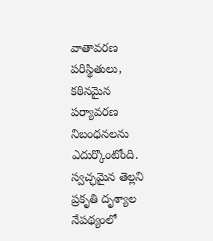వాతావరణ పరిస్థితులు, కఠినమైన పర్యావరణ నిబంధనలను ఎదుర్కొంటోంది. స్వచ్ఛమైన తెల్లని ప్రకృతి దృశ్యాల నేపథ్యంలో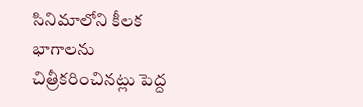సినిమాలోని కీలక భాగాలను చిత్రీకరించినట్లు పెద్ద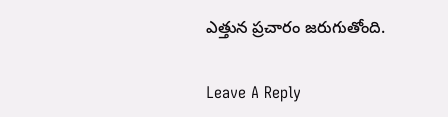ఎత్తున ప్ర‌చారం జ‌రుగుతోంది.

Leave A Reply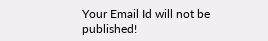Your Email Id will not be published!